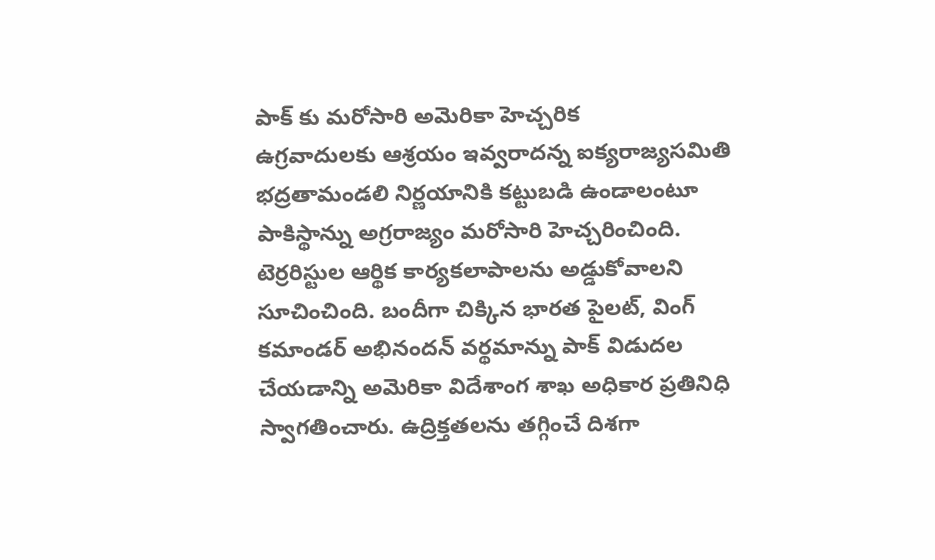పాక్ కు మరోసారి అమెరికా హెచ్చరిక
ఉగ్రవాదులకు ఆశ్రయం ఇవ్వరాదన్న ఐక్యరాజ్యసమితి భద్రతామండలి నిర్ణయానికి కట్టుబడి ఉండాలంటూ పాకిస్థాన్ను అగ్రరాజ్యం మరోసారి హెచ్చరించింది. టెర్రరిస్టుల ఆర్థిక కార్యకలాపాలను అడ్డుకోవాలని సూచించింది. బందీగా చిక్కిన భారత పైలట్, వింగ్ కమాండర్ అభినందన్ వర్థమాన్ను పాక్ విడుదల చేయడాన్ని అమెరికా విదేశాంగ శాఖ అధికార ప్రతినిధి స్వాగతించారు. ఉద్రిక్తతలను తగ్గించే దిశగా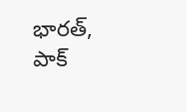భారత్, పాక్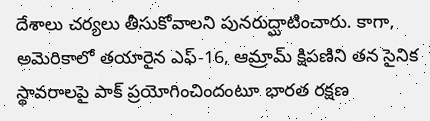దేశాలు చర్యలు తీసుకోవాలని పునరుద్ఘాటించారు. కాగా, అమెరికాలో తయారైన ఎఫ్-16, ఆమ్రామ్ క్షిపణిని తన సైనిక స్థావరాలపై పాక్ ప్రయోగించిందంటూ భారత రక్షణ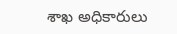శాఖ అధికారులు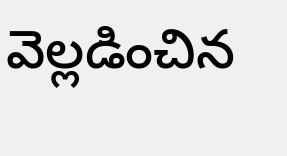వెల్లడించిన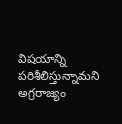విషయాన్ని పరిశీలిస్తున్నామని అగ్రరాజ్యం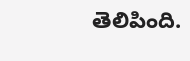తెలిపింది.